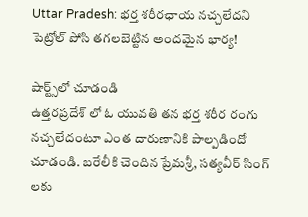Uttar Pradesh: భర్త శరీరఛాయ నచ్చలేదని పెట్రోల్ పోసి తగలబెట్టిన అందమైన భార్య!

షార్ట్స్‌లో చూడండి
ఉత్తరప్రదేశ్ లో ఓ యువతి తన భర్త శరీర రంగు నచ్చలేదంటూ ఎంత దారుణానికి పాల్పడిందో చూడండి. బరేలీకి చెందిన ప్రేమశ్రీ, సత్యవీర్ సింగ్ లకు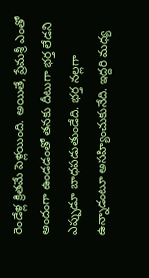రెండేళ్ల క్రితమే పెళ్లయింది. అయితే, ప్రేమశ్రీ ఎంతో అందంగా ఉండడంతో తనకు దీటుగా భర్త లేడని ఎప్పుడూ బాధపడుతుండేది. భర్త నల్లగా ఉన్నాడంటూ అసహ్యించుకునేది. ఇద్దరి మధ్య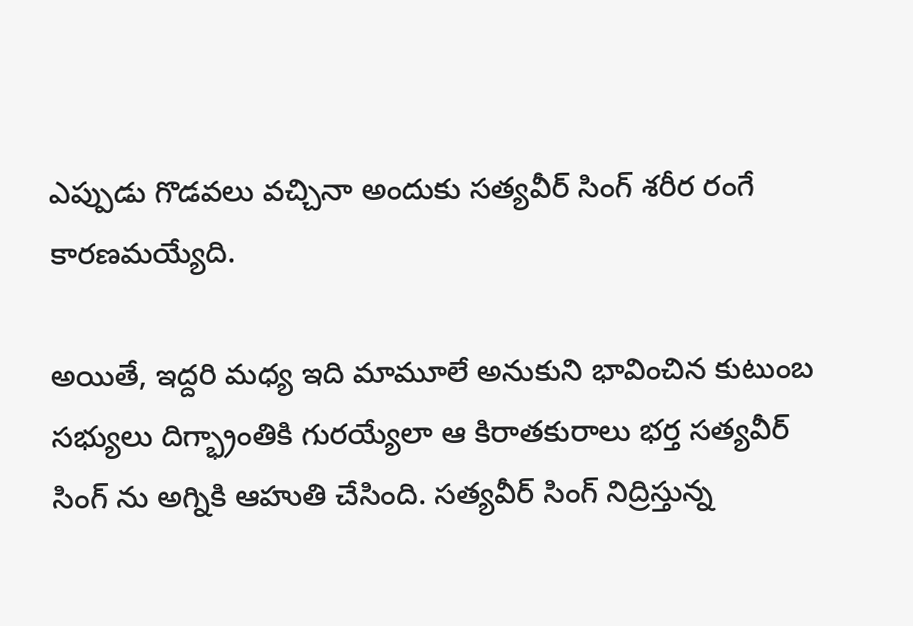ఎప్పుడు గొడవలు వచ్చినా అందుకు సత్యవీర్ సింగ్ శరీర రంగే కారణమయ్యేది.

అయితే, ఇద్దరి మధ్య ఇది మామూలే అనుకుని భావించిన కుటుంబ సభ్యులు దిగ్భ్రాంతికి గురయ్యేలా ఆ కిరాతకురాలు భర్త సత్యవీర్ సింగ్ ను అగ్నికి ఆహుతి చేసింది. సత్యవీర్ సింగ్ నిద్రిస్తున్న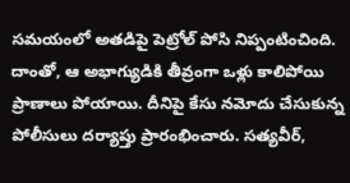సమయంలో అతడిపై పెట్రోల్ పోసి నిప్పంటించింది. దాంతో, ఆ అభాగ్యుడికి తీవ్రంగా ఒళ్లు కాలిపోయి ప్రాణాలు పోయాయి. దీనిపై కేసు నమోదు చేసుకున్న పోలీసులు దర్యాప్తు ప్రారంభించారు. సత్యవీర్,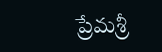ప్రేమశ్రీ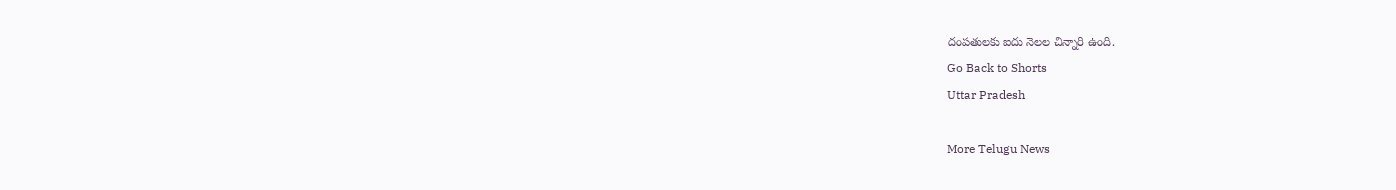దంపతులకు ఐదు నెలల చిన్నారి ఉంది.
Go Back to Shorts
Uttar Pradesh

More Telugu News